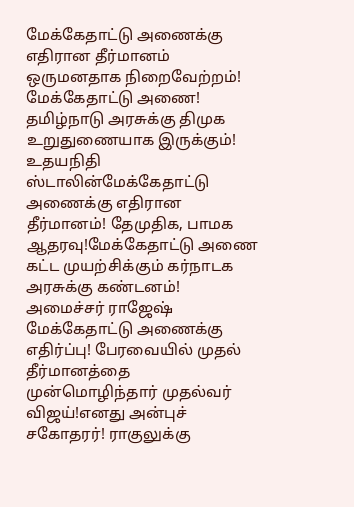மேக்கேதாட்டு அணைக்கு எதிரான தீர்மானம் ஒருமனதாக நிறைவேற்றம்! மேக்கேதாட்டு அணை! தமிழ்நாடு அரசுக்கு திமுக உறுதுணையாக இருக்கும்! உதயநிதி ஸ்டாலின்மேக்கேதாட்டு அணைக்கு எதிரான தீர்மானம்! தேமுதிக, பாமக ஆதரவு!மேக்கேதாட்டு அணை கட்ட முயற்சிக்கும் கர்நாடக அரசுக்கு கண்டனம்! அமைச்சர் ராஜேஷ் மேக்கேதாட்டு அணைக்கு எதிர்ப்பு! பேரவையில் முதல் தீர்மானத்தை முன்மொழிந்தார் முதல்வர் விஜய்!எனது அன்புச் சகோதரர்! ராகுலுக்கு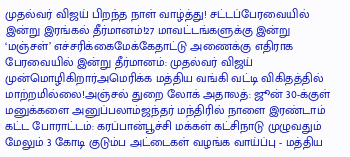முதல்வர் விஜய் பிறந்த நாள் வாழ்த்து! சட்டப்பேரவையில் இன்று இரங்கல் தீர்மானம்!27 மாவட்டங்களுக்கு இன்று ‘மஞ்சள்’ எச்சரிக்கைமேக்கேதாட்டு அணைக்கு எதிராக பேரவையில் இன்று தீர்மானம்: முதல்வர் விஜய் முன்மொழிகிறார்அமெரிக்க மத்திய வங்கி வட்டி விகிதத்தில் மாற்றமில்லை!அஞ்சல் துறை லோக் அதாலத்: ஜூன் 30-க்குள் மனுக்களை அனுப்பலாம்ஜந்தர் மந்திரில் நாளை இரண்டாம் கட்ட போராட்டம்: கரப்பான்பூச்சி மக்கள் கட்சிநாடு முழுவதும் மேலும் 3 கோடி குடும்ப அட்டைகள் வழங்க வாய்ப்பு - மத்திய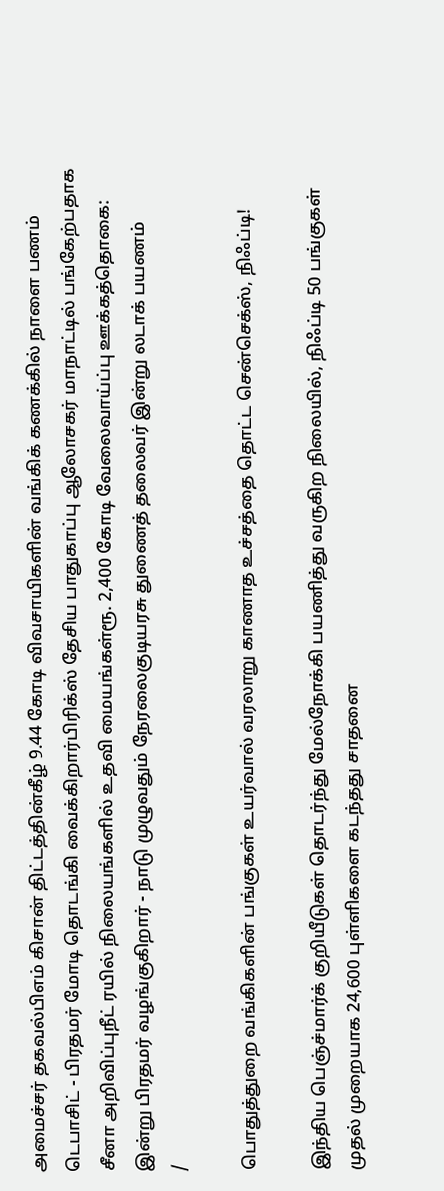அமைச்சர் தகவல்பிஎம் கிசான் திட்டத்தின்கீழ் 9.44 கோடி விவசாயிகளின் வங்கிக் கணக்கில் நாளை பணம் டெபாசிட் - பிரதமர் மோடி தொடங்கி வைக்கிறார்பிரிக்ஸ் தேசிய பாதுகாப்பு ஆலோசகர் மாநாட்டில் பங்கேற்பதாக சீனா அறிவிப்புநீட் ரயில் நிலையங்களில் உதவி மையங்கள்ரூ. 2,400 கோடி வேலைவாய்ப்பு ஊக்கத்தொகை: இன்று பிரதமர் வழங்குகிறார் - நாடு முழுவதும் நேரலைகுடியரசு துணைத் தலைவர் இன்று லடாக் பயணம்
/

பொதுத்துறை வங்கிகளின் பங்குகள் உயர்வால் வரலாறு காணாத உச்சத்தை தொட்ட சென்செக்ஸ், நிஃப்டி!

இந்திய பெஞ்ச்மார்க் குறியீடுகள் தொடர்ந்து மேல்நோக்கி பயணித்து வருகிற நிலையில், நிஃப்டி 50 பங்குகள் முதல் முறையாக 24,600 புள்ளிகளை கடந்தது சாதனை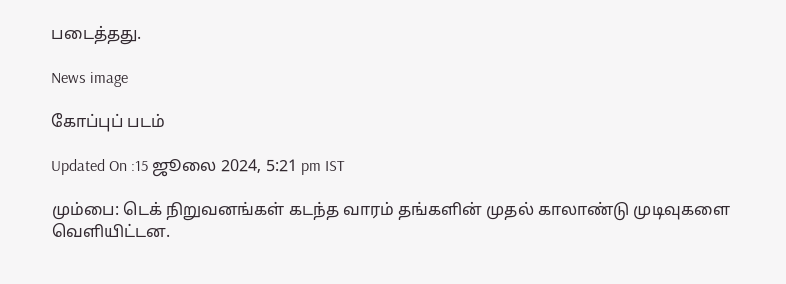படைத்தது.

News image

கோப்புப் படம்

Updated On :15 ஜூலை 2024, 5:21 pm IST

மும்பை: டெக் நிறுவனங்கள் கடந்த வாரம் தங்களின் முதல் காலாண்டு முடிவுகளை வெளியிட்டன.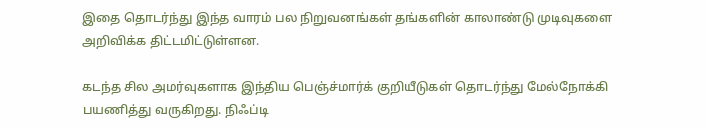இதை தொடர்ந்து இந்த வாரம் பல நிறுவனங்கள் தங்களின் காலாண்டு முடிவுகளை அறிவிக்க திட்டமிட்டுள்ளன.

கடந்த சில அமர்வுகளாக இந்திய பெஞ்ச்மார்க் குறியீடுகள் தொடர்ந்து மேல்நோக்கி பயணித்து வருகிறது. நிஃப்டி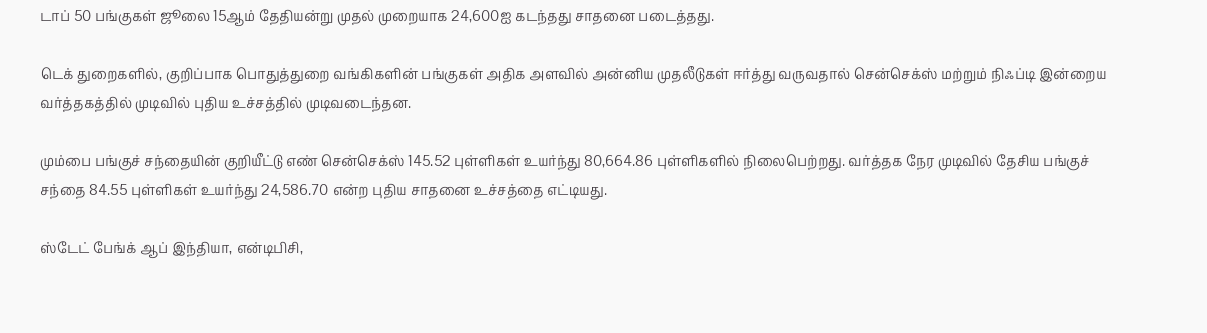டாப் 50 பங்குகள் ஜூலை 15ஆம் தேதியன்று முதல் முறையாக 24,600ஐ கடந்தது சாதனை படைத்தது.

டெக் துறைகளில், குறிப்பாக பொதுத்துறை வங்கிகளின் பங்குகள் அதிக அளவில் அன்னிய முதலீடுகள் ஈர்த்து வருவதால் சென்செக்ஸ் மற்றும் நிஃப்டி இன்றைய வர்த்தகத்தில் முடிவில் புதிய உச்சத்தில் முடிவடைந்தன.

மும்பை பங்குச் சந்தையின் குறியீட்டு எண் சென்செக்ஸ் 145.52 புள்ளிகள் உயர்ந்து 80,664.86 புள்ளிகளில் நிலைபெற்றது. வர்த்தக நேர முடிவில் தேசிய பங்குச் சந்தை 84.55 புள்ளிகள் உயர்ந்து 24,586.70 என்ற புதிய சாதனை உச்சத்தை எட்டியது.

ஸ்டேட் பேங்க் ஆப் இந்தியா, என்டிபிசி,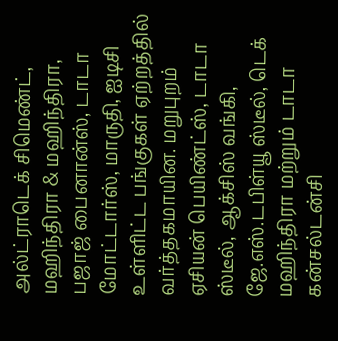அல்ட்ராடெக் சிமெண்ட், மஹிந்திரா & மஹிந்திரா, பஜாஜ் பைனான்ஸ், டாடா மோட்டார்ஸ், மாருதி, ஐடிசி உள்ளிட்ட பங்குகள் ஏற்றத்தில் வர்த்தகமாயின. மறுபுறம் ஏசியன் பெயிண்ட்ஸ், டாடா ஸ்டீல், ஆக்சிஸ் வங்கி, ஜே.எஸ்.டபிள்யூ ஸ்டீல், டெக் மஹிந்திரா மற்றும் டாடா கன்சல்டன்சி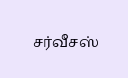சர்வீசஸ்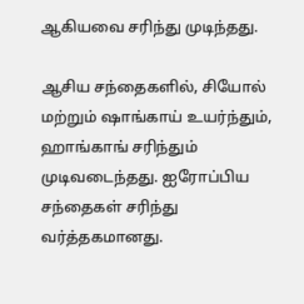ஆகியவை சரிந்து முடிந்தது.

ஆசிய சந்தைகளில், சியோல் மற்றும் ஷாங்காய் உயர்ந்தும், ஹாங்காங் சரிந்தும் முடிவடைந்தது. ஐரோப்பிய சந்தைகள் சரிந்து வர்த்தகமானது.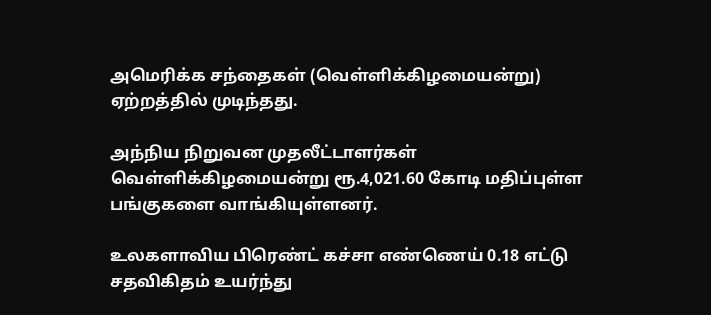அமெரிக்க சந்தைகள் (வெள்ளிக்கிழமையன்று) ஏற்றத்தில் முடிந்தது.

அந்நிய நிறுவன முதலீட்டாளர்கள் வெள்ளிக்கிழமையன்று ரூ.4,021.60 கோடி மதிப்புள்ள பங்குகளை வாங்கியுள்ளனர்.

உலகளாவிய பிரெண்ட் கச்சா எண்ணெய் 0.18 எட்டு சதவிகிதம் உயர்ந்து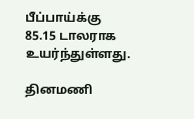பீப்பாய்க்கு 85.15 டாலராக உயர்ந்துள்ளது.

தினமணி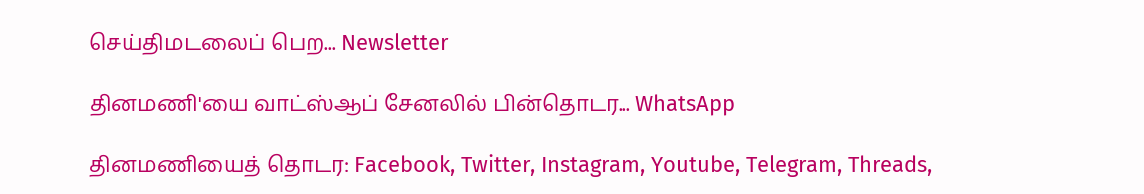செய்திமடலைப் பெற... Newsletter

தினமணி'யை வாட்ஸ்ஆப் சேனலில் பின்தொடர... WhatsApp

தினமணியைத் தொடர: Facebook, Twitter, Instagram, Youtube, Telegram, Threads,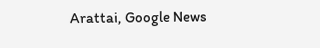Arattai, Google News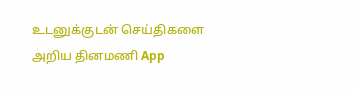உடனுக்குடன் செய்திகளை அறிய தினமணி App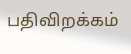பதிவிறக்கம்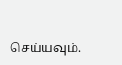செய்யவும்.